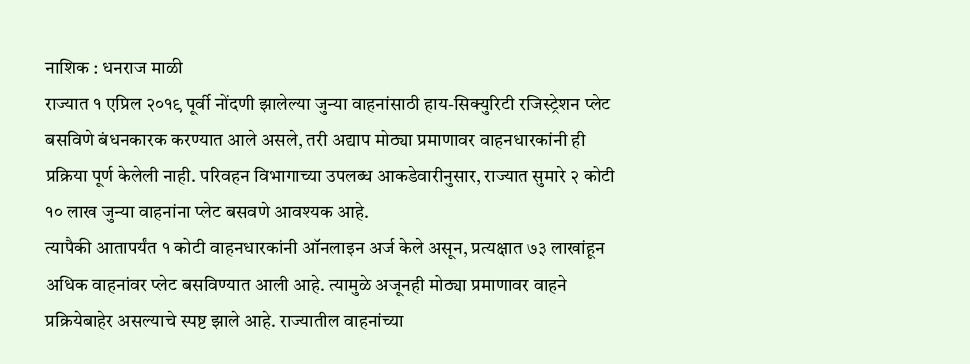नाशिक : धनराज माळी
राज्यात १ एप्रिल २०१९ पूर्वी नोंदणी झालेल्या जुन्या वाहनांसाठी हाय-सिक्युरिटी रजिस्ट्रेशन प्लेट बसविणे बंधनकारक करण्यात आले असले, तरी अद्याप मोठ्या प्रमाणावर वाहनधारकांनी ही प्रक्रिया पूर्ण केलेली नाही. परिवहन विभागाच्या उपलब्ध आकडेवारीनुसार, राज्यात सुमारे २ कोटी १० लाख जुन्या वाहनांना प्लेट बसवणे आवश्यक आहे.
त्यापैकी आतापर्यंत १ कोटी वाहनधारकांनी ऑनलाइन अर्ज केले असून, प्रत्यक्षात ७३ लाखांहून अधिक वाहनांवर प्लेट बसविण्यात आली आहे. त्यामुळे अजूनही मोठ्या प्रमाणावर वाहने प्रक्रियेबाहेर असल्याचे स्पष्ट झाले आहे. राज्यातील वाहनांच्या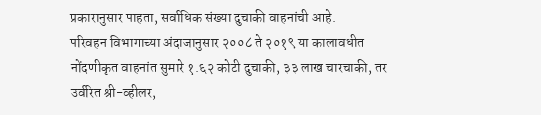प्रकारानुसार पाहता, सर्वाधिक संख्या दुचाकी वाहनांची आहे.
परिवहन विभागाच्या अंदाजानुसार २००८ ते २०१९ या कालावधीत नोंदणीकृत वाहनांत सुमारे १.६२ कोटी दुचाकी, ३३ लाख चारचाकी, तर उर्वरित श्री-व्हीलर,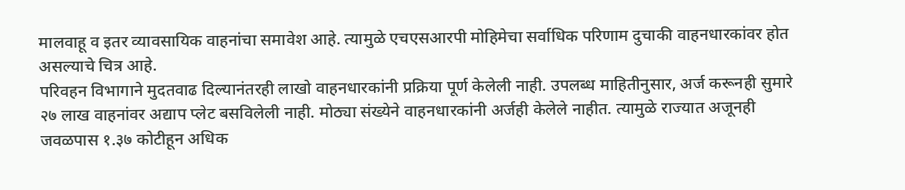मालवाहू व इतर व्यावसायिक वाहनांचा समावेश आहे. त्यामुळे एचएसआरपी मोहिमेचा सर्वाधिक परिणाम दुचाकी वाहनधारकांवर होत असल्याचे चित्र आहे.
परिवहन विभागाने मुदतवाढ दिल्यानंतरही लाखो वाहनधारकांनी प्रक्रिया पूर्ण केलेली नाही. उपलब्ध माहितीनुसार, अर्ज करूनही सुमारे २७ लाख वाहनांवर अद्याप प्लेट बसविलेली नाही. मोठ्या संख्येने वाहनधारकांनी अर्जही केलेले नाहीत. त्यामुळे राज्यात अजूनही जवळपास १.३७ कोटीहून अधिक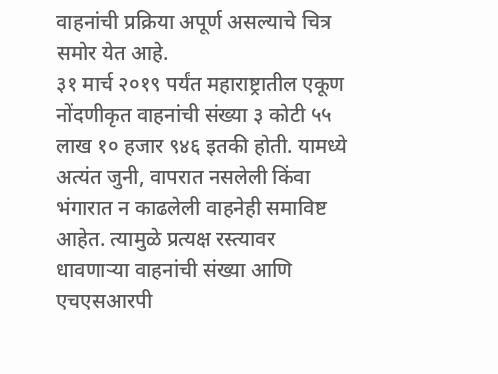वाहनांची प्रक्रिया अपूर्ण असल्याचे चित्र समोर येत आहे.
३१ मार्च २०१९ पर्यंत महाराष्ट्रातील एकूण नोंदणीकृत वाहनांची संख्या ३ कोटी ५५ लाख १० हजार ९४६ इतकी होती. यामध्ये अत्यंत जुनी, वापरात नसलेली किंवा भंगारात न काढलेली वाहनेही समाविष्ट आहेत. त्यामुळे प्रत्यक्ष रस्त्यावर धावणाऱ्या वाहनांची संख्या आणि एचएसआरपी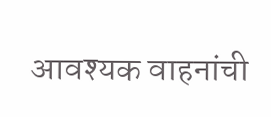आवश्यक वाहनांची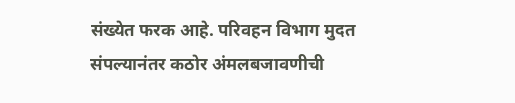संख्येत फरक आहे. परिवहन विभाग मुदत संपल्यानंतर कठोर अंमलबजावणीची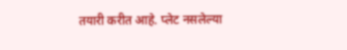तयारी करीत आहे. प्लेट नसलेल्या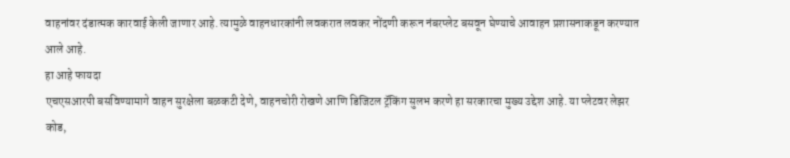वाहनांवर दंडात्मक कारवाई केली जाणार आहे. त्यामुळे वाहनधारकांनी लवकरात लवकर नोंदणी करून नंबरप्लेट बसवून घेण्याचे आवाहन प्रशासनाकडून करण्यात आले आहे.
हा आहे फायदा
एचएसआरपी बसविण्यामागे वाहन सुरक्षेला बळकटी देणे, वाहनचोरी रोखणे आणि डिजिटल ट्रॅकिंग सुलभ करणे हा सरकारचा मुख्य उद्देश आहे. या प्लेटवर लेझर कोड,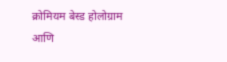क्रोमियम बेस्ड होलोग्राम आणि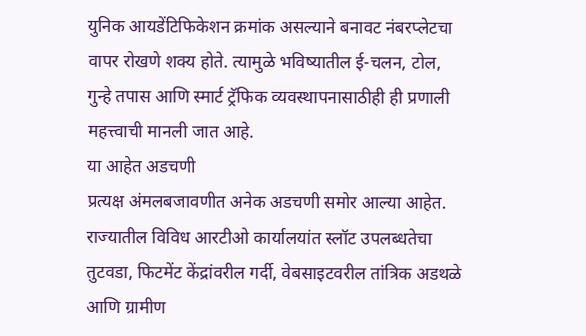युनिक आयडेंटिफिकेशन क्रमांक असल्याने बनावट नंबरप्लेटचा वापर रोखणे शक्य होते. त्यामुळे भविष्यातील ई-चलन, टोल, गुन्हे तपास आणि स्मार्ट ट्रॅफिक व्यवस्थापनासाठीही ही प्रणाली महत्त्वाची मानली जात आहे.
या आहेत अडचणी
प्रत्यक्ष अंमलबजावणीत अनेक अडचणी समोर आल्या आहेत. राज्यातील विविध आरटीओ कार्यालयांत स्लॉट उपलब्धतेचा तुटवडा, फिटमेंट केंद्रांवरील गर्दी, वेबसाइटवरील तांत्रिक अडथळे आणि ग्रामीण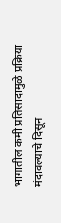भागातील कमी प्रतिसादामुळे प्रक्रिया मंदावल्याचे दिसून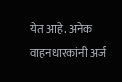येत आहे. अनेक वाहनधारकांनी अर्ज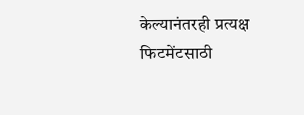केल्यानंतरही प्रत्यक्ष फिटमेंटसाठी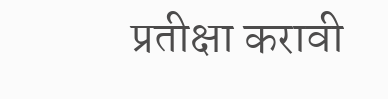प्रतीक्षा करावी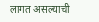लागत असल्याची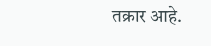तक्रार आहे.